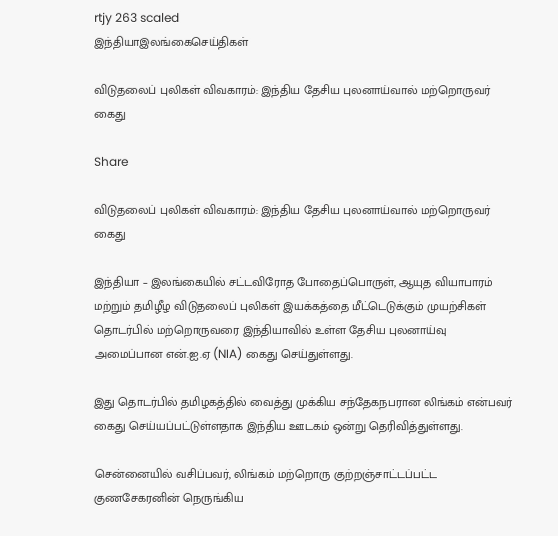rtjy 263 scaled
இந்தியாஇலங்கைசெய்திகள்

விடுதலைப் புலிகள் விவகாரம்: இந்திய தேசிய புலனாய்வால் மற்றொருவர் கைது

Share

விடுதலைப் புலிகள் விவகாரம்: இந்திய தேசிய புலனாய்வால் மற்றொருவர் கைது

இந்தியா – இலங்கையில் சட்டவிரோத போதைப்பொருள், ஆயுத வியாபாரம் மற்றும் தமிழீழ விடுதலைப் புலிகள் இயக்கத்தை மீட்டெடுக்கும் முயற்சிகள் தொடர்பில் மற்றொருவரை இந்தியாவில் உள்ள தேசிய புலனாய்வு அமைப்பான என்.ஐ.ஏ (NIA) கைது செய்துள்ளது.

இது தொடர்பில் தமிழகத்தில் வைத்து முக்கிய சந்தேகநபரான லிங்கம் என்பவர் கைது செய்யப்பட்டுள்ளதாக இந்திய ஊடகம் ஒன்று தெரிவித்துள்ளது.

சென்னையில் வசிப்பவர், லிங்கம் மற்றொரு குற்றஞ்சாட்டப்பட்ட குணசேகரனின் நெருங்கிய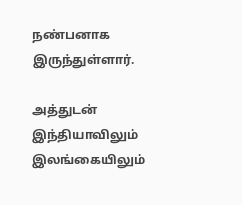நண்பனாக இருந்துள்ளார்.

அத்துடன் இந்தியாவிலும் இலங்கையிலும்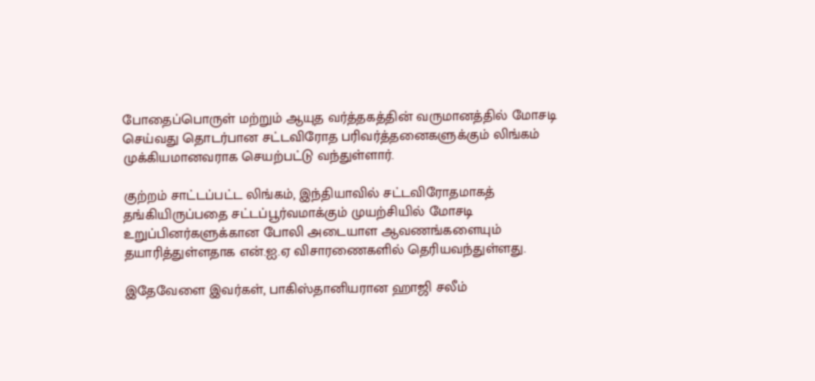போதைப்பொருள் மற்றும் ஆயுத வர்த்தகத்தின் வருமானத்தில் மோசடி செய்வது தொடர்பான சட்டவிரோத பரிவர்த்தனைகளுக்கும் லிங்கம் முக்கியமானவராக செயற்பட்டு வந்துள்ளார்.

குற்றம் சாட்டப்பட்ட லிங்கம், இந்தியாவில் சட்டவிரோதமாகத் தங்கியிருப்பதை சட்டப்பூர்வமாக்கும் முயற்சியில் மோசடி உறுப்பினர்களுக்கான போலி அடையாள ஆவணங்களையும் தயாரித்துள்ளதாக என்.ஐ.ஏ விசாரணைகளில் தெரியவந்துள்ளது.

இதேவேளை இவர்கள், பாகிஸ்தானியரான ஹாஜி சலீம்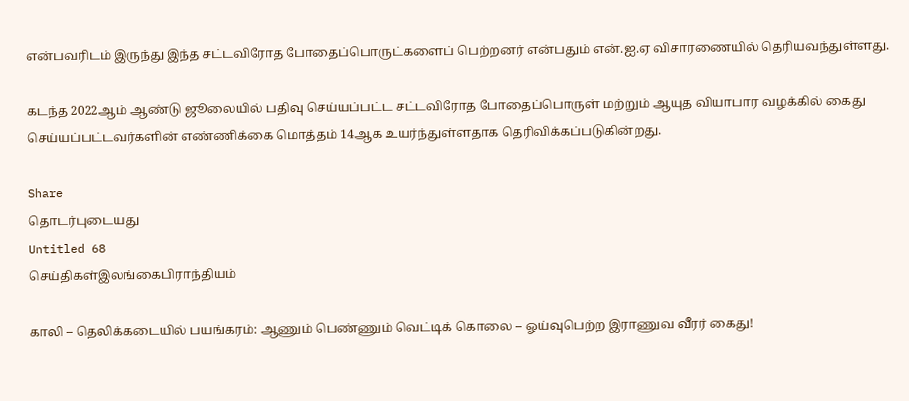என்பவரிடம் இருந்து இந்த சட்டவிரோத போதைப்பொருட்களைப் பெற்றனர் என்பதும் என்.ஐ.ஏ விசாரணையில் தெரியவந்துள்ளது.

கடந்த 2022ஆம் ஆண்டு ஜூலையில் பதிவு செய்யப்பட்ட சட்டவிரோத போதைப்பொருள் மற்றும் ஆயுத வியாபார வழக்கில் கைது செய்யப்பட்டவர்களின் எண்ணிக்கை மொத்தம் 14ஆக உயர்ந்துள்ளதாக தெரிவிக்கப்படுகின்றது.

Share
தொடர்புடையது
Untitled 68
செய்திகள்இலங்கைபிராந்தியம்

காலி – தெலிக்கடையில் பயங்கரம்: ஆணும் பெண்ணும் வெட்டிக் கொலை – ஓய்வுபெற்ற இராணுவ வீரர் கைது!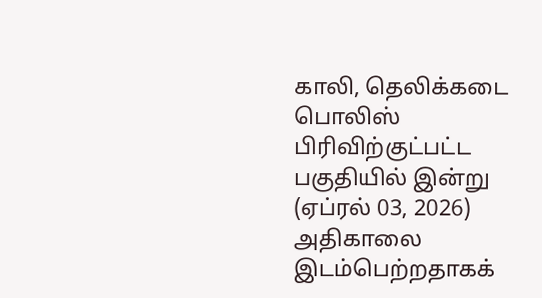காலி, தெலிக்கடை பொலிஸ் பிரிவிற்குட்பட்ட பகுதியில் இன்று (ஏப்ரல் 03, 2026) அதிகாலை இடம்பெற்றதாகக்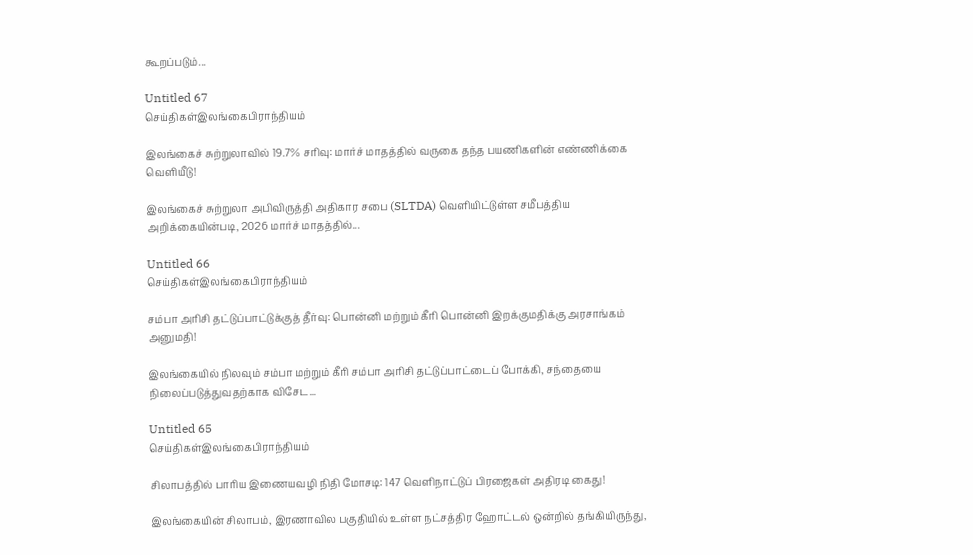கூறப்படும்...

Untitled 67
செய்திகள்இலங்கைபிராந்தியம்

இலங்கைச் சுற்றுலாவில் 19.7% சரிவு: மார்ச் மாதத்தில் வருகை தந்த பயணிகளின் எண்ணிக்கை வெளியீடு!

இலங்கைச் சுற்றுலா அபிவிருத்தி அதிகார சபை (SLTDA) வெளியிட்டுள்ள சமீபத்திய அறிக்கையின்படி, 2026 மார்ச் மாதத்தில்...

Untitled 66
செய்திகள்இலங்கைபிராந்தியம்

சம்பா அரிசி தட்டுப்பாட்டுக்குத் தீர்வு: பொன்னி மற்றும் கீரி பொன்னி இறக்குமதிக்கு அரசாங்கம் அனுமதி!

இலங்கையில் நிலவும் சம்பா மற்றும் கீரி சம்பா அரிசி தட்டுப்பாட்டைப் போக்கி, சந்தையை நிலைப்படுத்துவதற்காக விசேட...

Untitled 65
செய்திகள்இலங்கைபிராந்தியம்

சிலாபத்தில் பாரிய இணையவழி நிதி மோசடி: 147 வெளிநாட்டுப் பிரஜைகள் அதிரடி கைது!

இலங்கையின் சிலாபம், இரணாவில பகுதியில் உள்ள நட்சத்திர ஹோட்டல் ஒன்றில் தங்கியிருந்து,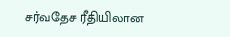சர்வதேச ரீதியிலான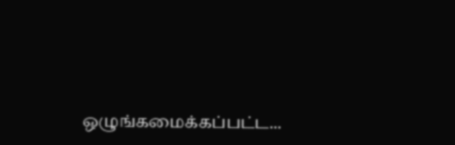ஒழுங்கமைக்கப்பட்ட...